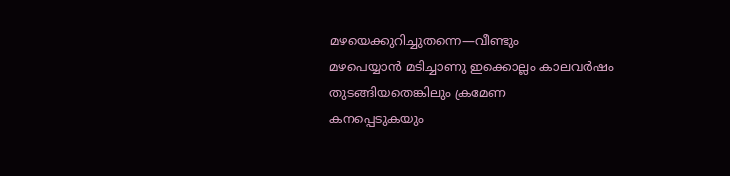മഴയെക്കുറിച്ചുതന്നെ—വീണ്ടും
മഴപെയ്യാൻ മടിച്ചാണു ഇക്കൊല്ലം കാലവർഷം തുടങ്ങിയതെങ്കിലും ക്രമേണ
കനപ്പെടുകയും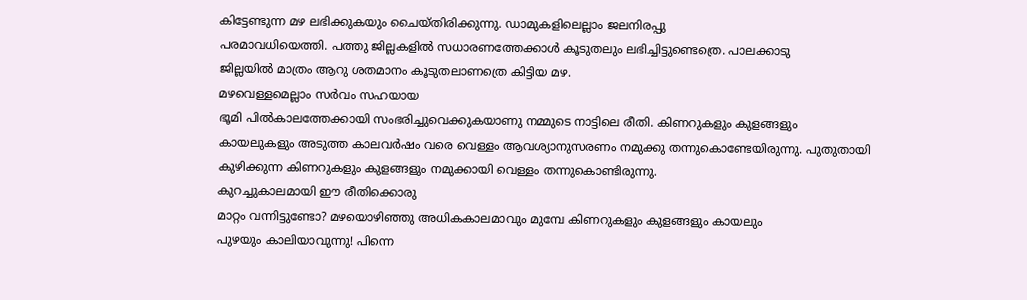കിട്ടേണ്ടുന്ന മഴ ലഭിക്കുകയും ചൈയ്തിരിക്കുന്നു. ഡാമുകളിലെല്ലാം ജലനിരപ്പു
പരമാവധിയെത്തി. പത്തു ജില്ലകളിൽ സധാരണത്തേക്കാൾ കൂടുതലും ലഭിച്ചിട്ടുണ്ടെത്രെ. പാലക്കാടു
ജില്ലയിൽ മാത്രം ആറു ശതമാനം കൂടുതലാണത്രെ കിട്ടിയ മഴ.
മഴവെള്ളമെല്ലാം സർവം സഹയായ
ഭൂമി പിൽകാലത്തേക്കായി സംഭരിച്ചുവെക്കുകയാണു നമ്മുടെ നാട്ടിലെ രീതി. കിണറുകളും കുളങ്ങളും
കായലുകളും അടുത്ത കാലവർഷം വരെ വെള്ളം ആവശ്യാനുസരണം നമുക്കു തന്നുകൊണ്ടേയിരുന്നു. പുതുതായി
കുഴിക്കുന്ന കിണറുകളും കുളങ്ങളും നമുക്കായി വെള്ളം തന്നുകൊണ്ടിരുന്നു.
കുറച്ചുകാലമായി ഈ രീതിക്കൊരു
മാറ്റം വന്നിട്ടുണ്ടോ? മഴയൊഴിഞ്ഞു അധികകാലമാവും മുമ്പേ കിണറുകളും കുളങ്ങളും കായലും
പുഴയും കാലിയാവുന്നു! പിന്നെ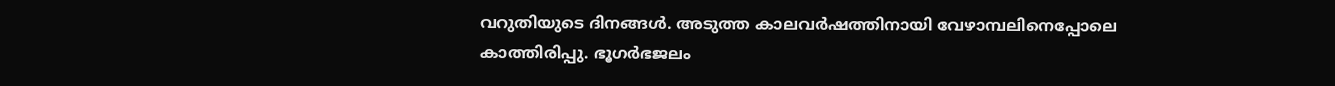വറുതിയുടെ ദിനങ്ങൾ. അടുത്ത കാലവർഷത്തിനായി വേഴാമ്പലിനെപ്പോലെ
കാത്തിരിപ്പു. ഭൂഗർഭജലം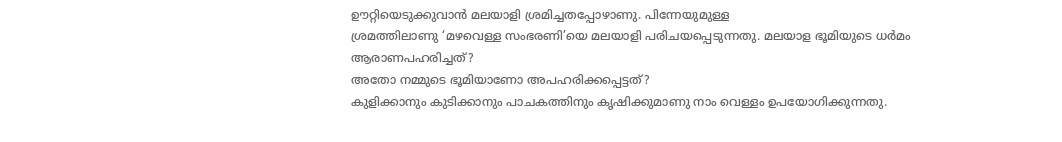ഊറ്റിയെടുക്കുവാൻ മലയാളി ശ്രമിച്ചതപ്പോഴാണു. പിന്നേയുമുള്ള
ശ്രമത്തിലാണു ‘മഴവെള്ള സംഭരണി’യെ മലയാളി പരിചയപ്പെടുന്നതു. മലയാള ഭൂമിയുടെ ധർമം ആരാണപഹരിച്ചത്?
അതോ നമ്മുടെ ഭൂമിയാണോ അപഹരിക്കപ്പെട്ടത്?
കുളിക്കാനും കുടിക്കാനും പാചകത്തിനും കൃഷിക്കുമാണു നാം വെള്ളം ഉപയോഗിക്കുന്നതു.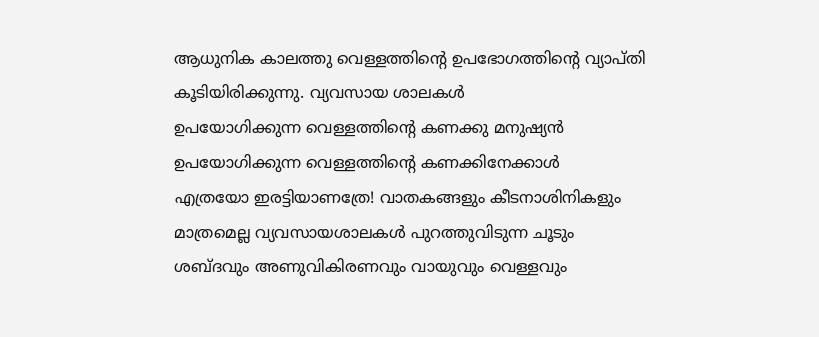ആധുനിക കാലത്തു വെള്ളത്തിന്റെ ഉപഭോഗത്തിന്റെ വ്യാപ്തി കൂടിയിരിക്കുന്നു. വ്യവസായ ശാലകൾ
ഉപയോഗിക്കുന്ന വെള്ളത്തിന്റെ കണക്കു മനുഷ്യൻ ഉപയോഗിക്കുന്ന വെള്ളത്തിന്റെ കണക്കിനേക്കാൾ
എത്രയോ ഇരട്ടിയാണത്രേ! വാതകങ്ങളും കീടനാശിനികളും
മാത്രമെല്ല വ്യവസായശാലകൾ പുറത്തുവിടുന്ന ചൂടും ശബ്ദവും അണുവികിരണവും വായുവും വെള്ളവും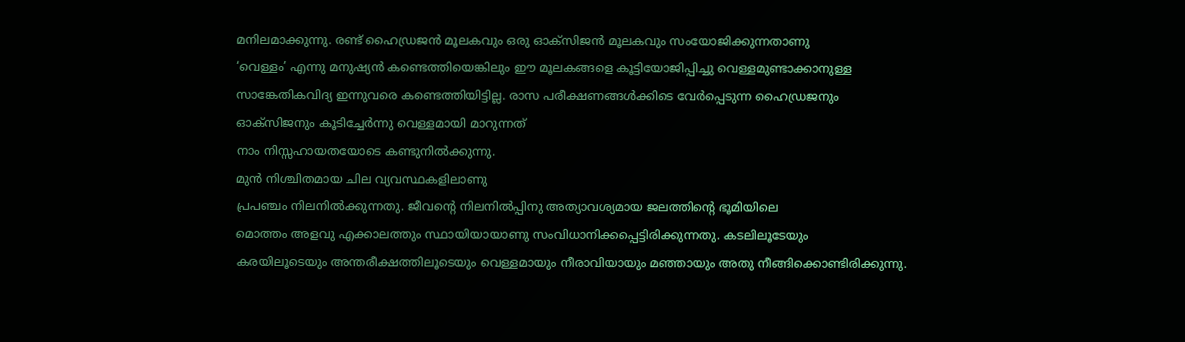മനിലമാക്കുന്നു. രണ്ട് ഹൈഡ്രജൻ മൂലകവും ഒരു ഓക്സിജൻ മൂലകവും സംയോജിക്കുന്നതാണു
‘വെള്ളം’ എന്നു മനുഷ്യൻ കണ്ടെത്തിയെങ്കിലും ഈ മൂലകങ്ങളെ കൂട്ടിയോജിപ്പിച്ചു വെള്ളമുണ്ടാക്കാനുള്ള
സാങ്കേതികവിദ്യ ഇന്നുവരെ കണ്ടെത്തിയിട്ടില്ല. രാസ പരീക്ഷണങ്ങൾക്കിടെ വേർപ്പെടുന്ന ഹൈഡ്രജനും
ഓക്സിജനും കൂടിച്ചേർന്നു വെള്ളമായി മാറുന്നത്
നാം നിസ്സഹായതയോടെ കണ്ടുനിൽക്കുന്നു.
മുൻ നിശ്ചിതമായ ചില വ്യവസ്ഥകളിലാണു
പ്രപഞ്ചം നിലനിൽക്കുന്നതു. ജീവന്റെ നിലനിൽപ്പിനു അത്യാവശ്യമായ ജലത്തിന്റെ ഭൂമിയിലെ
മൊത്തം അളവു എക്കാലത്തും സ്ഥായിയായാണു സംവിധാനിക്കപ്പെട്ടിരിക്കുന്നതു. കടലിലൂടേയും
കരയിലൂടെയും അന്തരീക്ഷത്തിലൂടെയും വെള്ളമായും നീരാവിയായും മഞ്ഞായും അതു നീങ്ങിക്കൊണ്ടിരിക്കുന്നു.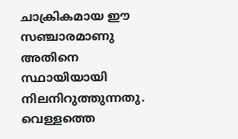ചാക്രികമായ ഈ സഞ്ചാരമാണു അതിനെ സ്ഥായിയായി നിലനിറുത്തുന്നതു. വെള്ളത്തെ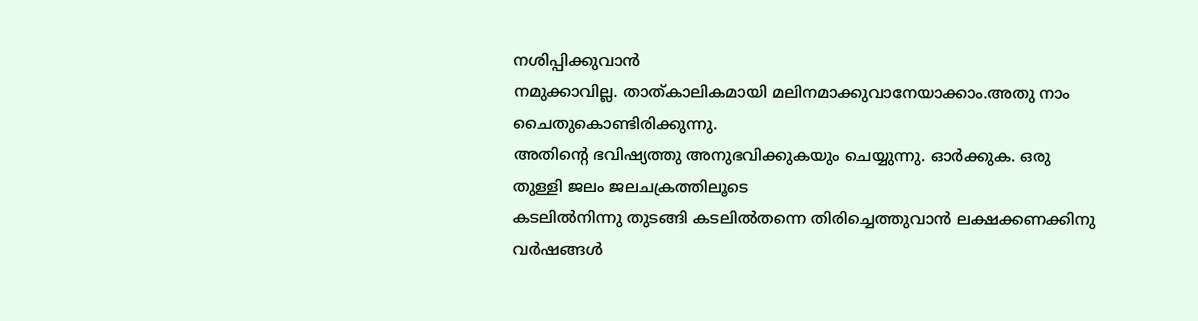നശിപ്പിക്കുവാൻ
നമുക്കാവില്ല. താത്കാലികമായി മലിനമാക്കുവാനേയാക്കാം.അതു നാം ചൈതുകൊണ്ടിരിക്കുന്നു.
അതിന്റെ ഭവിഷ്യത്തു അനുഭവിക്കുകയും ചെയ്യുന്നു. ഓർക്കുക. ഒരു തുള്ളി ജലം ജലചക്രത്തിലൂടെ
കടലിൽനിന്നു തുടങ്ങി കടലിൽതന്നെ തിരിച്ചെത്തുവാൻ ലക്ഷക്കണക്കിനു വർഷങ്ങൾ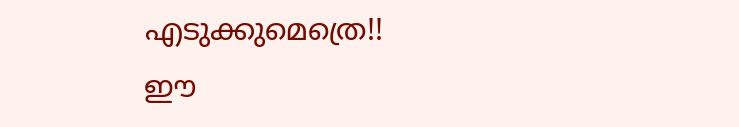എടുക്കുമെത്രെ!!
ഈ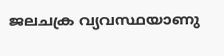ജലചക്ര വ്യവസ്ഥയാണു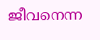ജീവനെന്ന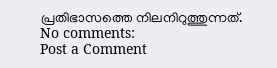പ്രതിഭാസത്തെ നിലനിറുത്തുന്നത്.
No comments:
Post a Comment